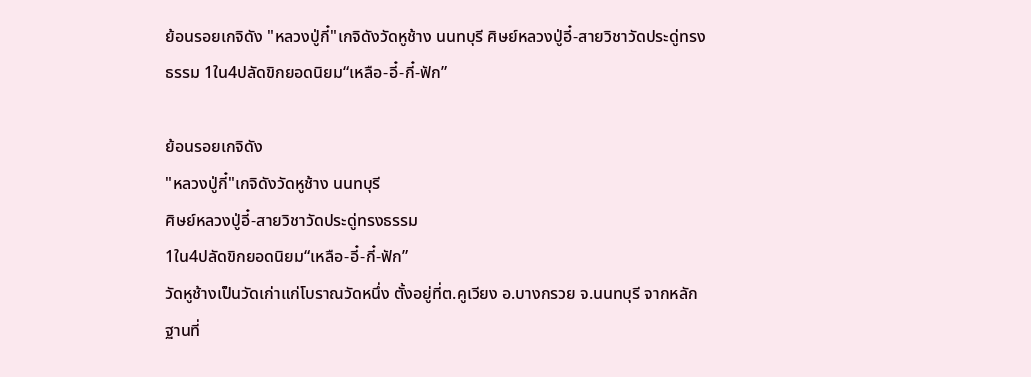ย้อนรอยเกจิดัง "หลวงปู่กี๋"เกจิดังวัดหูช้าง นนทบุรี ศิษย์หลวงปู่อี๋-สายวิชาวัดประดู่ทรงธรรม 1ใน4ปลัดขิกยอดนิยม“เหลือ-อี๋-กี๋-ฟัก”

ย้อนรอยเกจิดัง
"หลวงปู่กี๋"เกจิดังวัดหูช้าง นนทบุรี
ศิษย์หลวงปู่อี๋-สายวิชาวัดประดู่ทรงธรรม
1ใน4ปลัดขิกยอดนิยม“เหลือ-อี๋-กี๋-ฟัก”
วัดหูช้างเป็นวัดเก่าแก่โบราณวัดหนึ่ง ตั้งอยู่ที่ต.คูเวียง อ.บางกรวย จ.นนทบุรี จากหลักฐานที่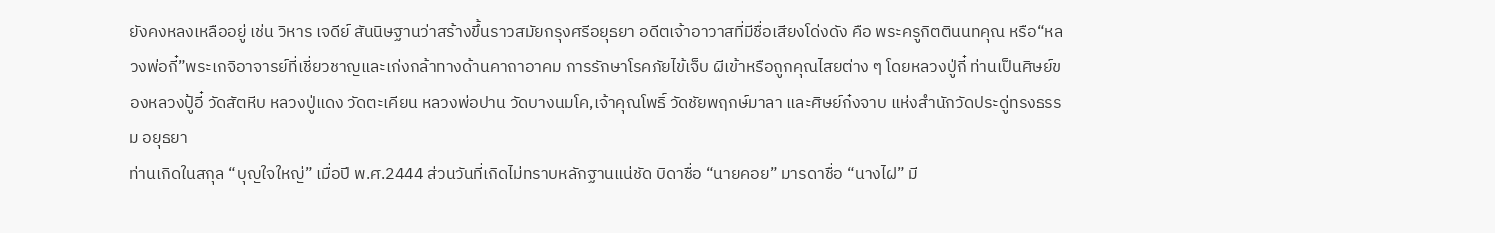ยังคงหลงเหลืออยู่ เช่น วิหาร เจดีย์ สันนิษฐานว่าสร้างขึ้นราวสมัยกรุงศรีอยุธยา อดีตเจ้าอาวาสที่มีชื่อเสียงโด่งดัง คือ พระครูกิตตินนทคุณ หรือ“หลวงพ่อกี๋”พระเกจิอาจารย์ที่เชี่ยวชาญและเก่งกล้าทางด้านคาถาอาคม การรักษาโรคภัยไข้เจ็บ ผีเข้าหรือถูกคุณไสยต่าง ๆ โดยหลวงปู่กี๋ ท่านเป็นศิษย์ของหลวงปู้อี๋ วัดสัตหีบ หลวงปู่แดง วัดตะเคียน หลวงพ่อปาน วัดบางนมโค,เจ้าคุณโพธิ์ วัดชัยพฤกษ์มาลา และศิษย์ก๋งจาบ แห่งสำนักวัดประดู่ทรงธรรม อยุธยา
ท่านเกิดในสกุล “บุญใจใหญ่” เมื่อปี พ.ศ.2444 ส่วนวันที่เกิดไม่ทราบหลักฐานแน่ชัด บิดาชื่อ “นายคอย” มารดาชื่อ “นางไฝ” มี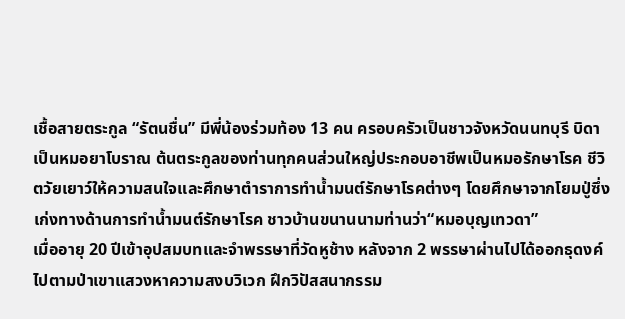เชื้อสายตระกูล “รัตนชื่น” มีพี่น้องร่วมท้อง 13 คน ครอบครัวเป็นชาวจังหวัดนนทบุรี บิดาเป็นหมอยาโบราณ ต้นตระกูลของท่านทุกคนส่วนใหญ่ประกอบอาชีพเป็นหมอรักษาโรค ชีวิตวัยเยาว์ให้ความสนใจและศึกษาตำราการทำน้ำมนต์รักษาโรคต่างๆ โดยศึกษาจากโยมปู่ซึ่งเก่งทางด้านการทำน้ำมนต์รักษาโรค ชาวบ้านขนานนามท่านว่า“หมอบุญเทวดา”
เมื่ออายุ 20 ปีเข้าอุปสมบทและจำพรรษาที่วัดหูช้าง หลังจาก 2 พรรษาผ่านไปได้ออกธุดงค์ไปตามป่าเขาแสวงหาความสงบวิเวก ฝึกวิปัสสนากรรม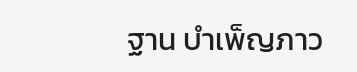ฐาน บำเพ็ญภาว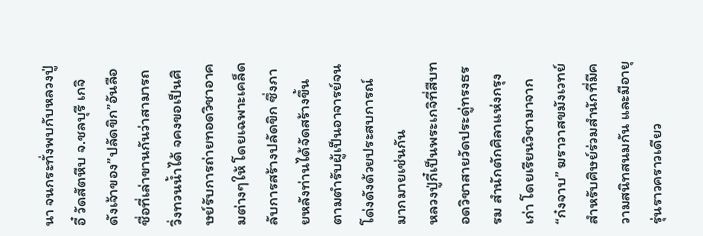นา จนกระทั่งพบกับหลวงปู่อี๋ วัดสัตหีบ จ.ชลบุรี เกจิดังเจ้าของ”ปลัดขิก”อันลือชื่อที่เล่าขานกันว่าสามารถวิ่งทวนน้ำได้ จคงขอเป็นศิษย์รับการถ่ายทอดวิชาอาคมต่างๆให้ โดยเฉพาะเคล็ดลับการสร้างปลัดขิก ซึ่งภายหลังท่านได้จัดสร้างขึ้นตามตำรับผู้เป็นอาจารย์จนโด่งดังด้วยประสบการณ์มากมายเช่นกัน
หลวงปู่กี๋เป็นพระเกจิที่สืบทอดวิชาสายวัดประดู่ทรงธรรม สำนักตักศิลาแห่งกรุงเก่า โดยเรียนวิชามาจาก “ก๋งจาบ” ฆราวาสขมังเวทย์ สำหรับศิษย์ร่วมสำนักที่มีความสนิทสนมกัน และมีอายุรุ่นราวคราวเดียว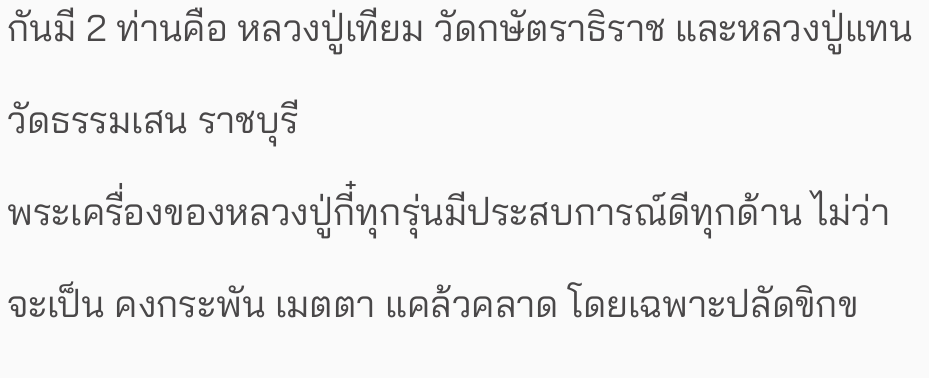กันมี 2 ท่านคือ หลวงปู่เทียม วัดกษัตราธิราช และหลวงปู่แทน วัดธรรมเสน ราชบุรี
พระเครื่องของหลวงปู่กี๋ทุกรุ่นมีประสบการณ์ดีทุกด้าน ไม่ว่าจะเป็น คงกระพัน เมตตา แคล้วคลาด โดยเฉพาะปลัดขิกข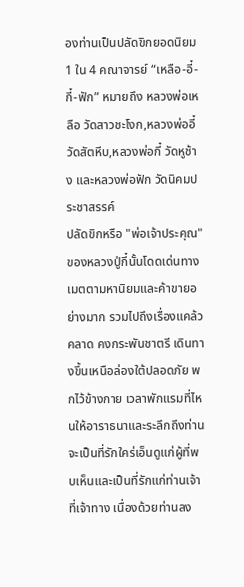องท่านเป็นปลัดขิกยอดนิยม 1 ใน 4 คณาจารย์ “เหลือ-อี๋-กี๋-ฟัก” หมายถึง หลวงพ่อเหลือ วัดสาวชะโงก,หลวงพ่ออี๋ วัดสัตหีบ,หลวงพ่อกี๋ วัดหูช้าง และหลวงพ่อฟัก วัดนิคมประชาสรรค์
ปลัดขิกหรือ "พ่อเจ้าประคุณ" ของหลวงปู่กี๋นั้นโดดเด่นทางเมตตามหานิยมและค้าขายอย่างมาก รวมไปถึงเรื่องแคล้วคลาด คงกระพันชาตรี เดินทางขึ้นเหนือล่องใต้ปลอดภัย พกไว้ข้างกาย เวลาพักแรมที่ไหนให้อาราธนาและระลึกถึงท่านจะเป็นที่รักใคร่เอ็นดูแก่ผู้ที่พบเห็นและเป็นที่รักแก่ท่านเจ้าที่เจ้าทาง เนื่องด้วยท่านลง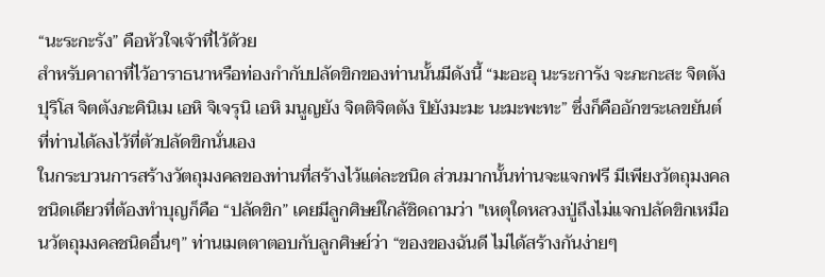“นะระกะรัง” คือหัวใจเจ้าที่ไว้ด้วย
สำหรับคาถาที่ไว้อาราธนาหรือท่องกำกับปลัดขิกของท่านนั้นมีดังนี้ “มะอะอุ นะระการัง จะภะกะสะ จิตตังปุริโส จิตตังภะคินิเม เอหิ จิเจรุนิ เอหิ มนูญยัง จิตติจิตตัง ปิยังมะมะ นะมะพะทะ” ซึ่งก็คืออักขระเลขยันต์ที่ท่านได้ลงไว้ที่ตัวปลัดขิกนั่นเอง
ในกระบวนการสร้างวัตถุมงคลของท่านที่สร้างไว้แต่ละชนิด ส่วนมากนั้นท่านจะแจกฟรี มีเพียงวัตถุมงคลชนิดเดียวที่ต้องทำบุญก็คือ “ปลัดขิก” เคยมีลูกศิษย์ใกล้ชิดถามว่า "เหตุใดหลวงปู่ถึงไม่แจกปลัดขิกเหมือนวัตถุมงคลชนิดอื่นๆ” ท่านเมตตาตอบกับลูกศิษย์ว่า “ของของฉันดี ไม่ได้สร้างกันง่ายๆ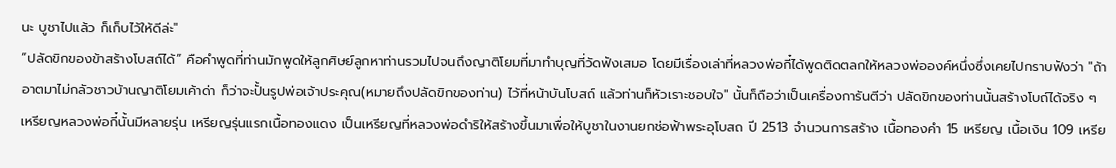นะ บูชาไปแล้ว ก็เก็บไว้ให้ดีล่ะ"
“ปลัดขิกของข้าสร้างโบสถ์ได้” คือคำพูดที่ท่านมักพูดให้ลูกศิษย์ลูกหาท่านรวมไปจนถึงญาติโยมที่มาทำบุญที่วัดฟังเสมอ โดยมีเรื่องเล่าที่หลวงพ่อกี๋ได้พูดติดตลกให้หลวงพ่อองค์หนึ่งซึ่งเคยไปกราบฟังว่า "ถ้าอาตมาไม่กลัวชาวบ้านญาติโยมเค้าด่า ก็ว่าจะปั้นรูปพ่อเจ้าประคุณ(หมายถึงปลัดขิกของท่าน) ไว้ที่หน้าบันโบสถ์ แล้วท่านก็หัวเราะชอบใจ" นั้นก็ถือว่าเป็นเครื่องการันตีว่า ปลัดขิกของท่านนั้นสร้างโบถ์ได้จริง ๆ
เหรียญหลวงพ่อกี๋นั้นมีหลายรุ่น เหรียญรุ่นแรกเนื้อทองแดง เป็นเหรียญที่หลวงพ่อดำริให้สร้างขึ้นมาเพื่อให้บูชาในงานยกช่อฟ้าพระอุโบสถ ปี 2513 จำนวนการสร้าง เนื้อทองคำ 15 เหรียญ เนื้อเงิน 109 เหรีย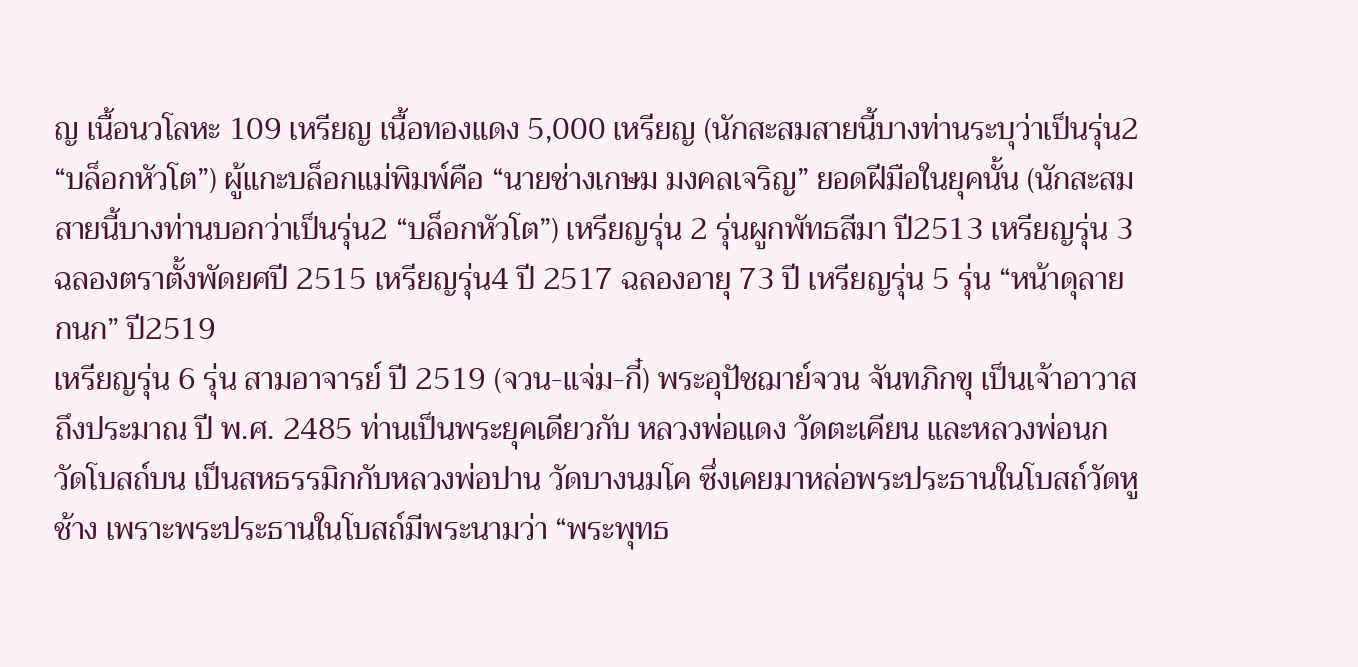ญ เนื้อนวโลหะ 109 เหรียญ เนื้อทองแดง 5,000 เหรียญ (นักสะสมสายนี้บางท่านระบุว่าเป็นรุ่น2 “บล็อกหัวโต”) ผู้แกะบล็อกแม่พิมพ์คือ “นายช่างเกษม มงคลเจริญ” ยอดฝีมือในยุคนั้น (นักสะสมสายนี้บางท่านบอกว่าเป็นรุ่น2 “บล็อกหัวโต”) เหรียญรุ่น 2 รุ่นผูกพัทธสีมา ปี2513 เหรียญรุ่น 3 ฉลองตราตั้งพัดยศปี 2515 เหรียญรุ่น4 ปี 2517 ฉลองอายุ 73 ปี เหรียญรุ่น 5 รุ่น “หน้าดุลายกนก” ปี2519
เหรียญรุ่น 6 รุ่น สามอาจารย์ ปี 2519 (จวน-แจ่ม-กี๋) พระอุปัชฌาย์จวน จันทภิกขุ เป็นเจ้าอาวาสถึงประมาณ ปี พ.ศ. 2485 ท่านเป็นพระยุคเดียวกับ หลวงพ่อแดง วัดตะเคียน และหลวงพ่อนก วัดโบสถ์บน เป็นสหธรรมิกกับหลวงพ่อปาน วัดบางนมโค ซึ่งเคยมาหล่อพระประธานในโบสถ์วัดหูช้าง เพราะพระประธานในโบสถ์มีพระนามว่า “พระพุทธ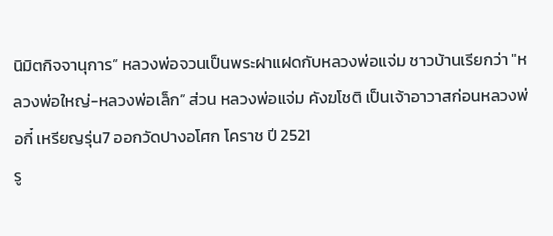นิมิตกิจจานุการ” หลวงพ่อจวนเป็นพระฝาแฝดกับหลวงพ่อแจ่ม ชาวบ้านเรียกว่า "หลวงพ่อใหญ่-หลวงพ่อเล็ก” ส่วน หลวงพ่อแจ่ม คังฆโชติ เป็นเจ้าอาวาสก่อนหลวงพ่อกี๋ เหรียญรุ่น7 ออกวัดปางอโศก โคราช ปี 2521
รู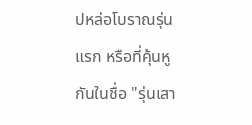ปหล่อโบราณรุ่นแรก หรือที่คุ้นหูกันในชื่อ "รุ่นเสา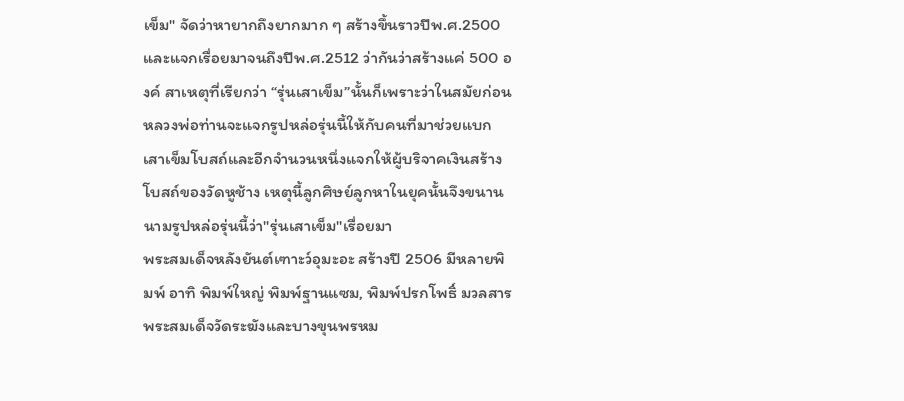เข็ม" จัดว่าหายากถึงยากมาก ๆ สร้างขึ้นราวปีพ.ศ.2500 และแจกเรื่อยมาจนถึงปีพ.ศ.2512 ว่ากันว่าสร้างแค่ 500 องค์ สาเหตุที่เรียกว่า “รุ่นเสาเข็ม”นั้นก็เพราะว่าในสมัยก่อนหลวงพ่อท่านจะแจกรูปหล่อรุ่นนี้ให้กับคนที่มาช่วยแบกเสาเข็มโบสถ์และอีกจำนวนหนึ่งแจกให้ผู้บริจาคเงินสร้างโบสถ์ของวัดหูช้าง เหตุนี้ลูกศิษย์ลูกหาในยุคนั้นจึงขนานนามรูปหล่อรุ่นนี้ว่า"รุ่นเสาเข็ม"เรื่อยมา
พระสมเด็จหลังยันต์เฑาะว์อุมะอะ สร้างปี 2506 มีหลายพิมพ์ อาทิ พิมพ์ใหญ่ พิมพ์ฐานแซม, พิมพ์ปรกโพธิ์ มวลสารพระสมเด็จวัดระฆังและบางขุนพรหม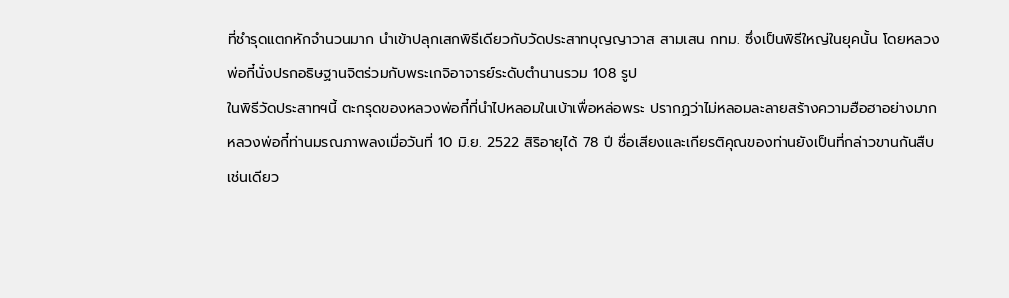ที่ชำรุดแตกหักจำนวนมาก นำเข้าปลุกเสกพิธีเดียวกับวัดประสาทบุญญาวาส สามเสน กทม. ซึ่งเป็นพิธีใหญ่ในยุคนั้น โดยหลวงพ่อกี๋นั่งปรกอธิษฐานจิตร่วมกับพระเกจิอาจารย์ระดับตำนานรวม 108 รูป
ในพิธีวัดประสาทฯนี้ ตะกรุดของหลวงพ่อกี๋ที่นำไปหลอมในเบ้าเพื่อหล่อพระ ปรากฏว่าไม่หลอมละลายสร้างความฮือฮาอย่างมาก
หลวงพ่อกี๋ท่านมรณภาพลงเมื่อวันที่ 10 มิ.ย. 2522 สิริอายุได้ 78 ปี ชื่อเสียงและเกียรติคุณของท่านยังเป็นที่กล่าวขานกันสืบ เช่นเดียว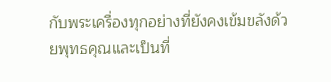กับพระเครื่องทุกอย่างที่ยังคงเข้มขลังด้วยพุทธคุณและเป็นที่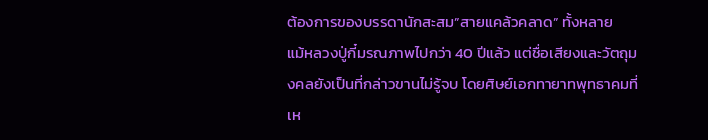ต้องการของบรรดานักสะสม”สายแคล้วคลาด” ทั้งหลาย
แม้หลวงปู่กี๋มรณภาพไปกว่า 40 ปีแล้ว แต่ชื่อเสียงและวัตถุมงคลยังเป็นที่กล่าวขานไม่รู้จบ โดยศิษย์เอกทายาทพุทธาคมที่เห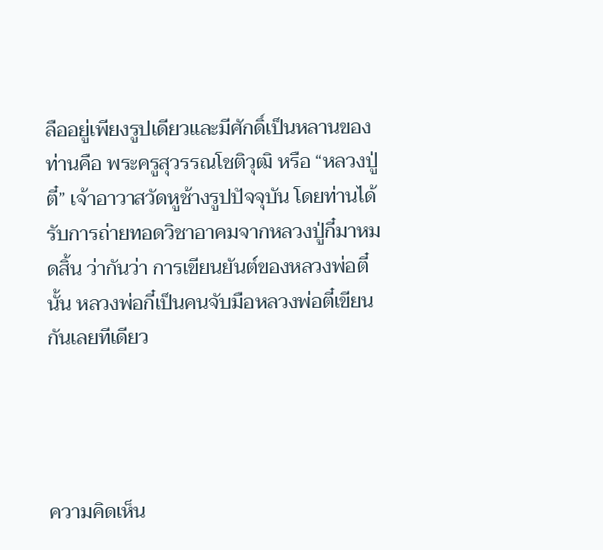ลืออยู่เพียงรูปเดียวและมีศักดิ์เป็นหลานของท่านคือ พระครูสุวรรณโชติวุฒิ หรือ “หลวงปู่ตี๋” เจ้าอาวาสวัดหูช้างรูปปัจจุบัน โดยท่านได้รับการถ่ายทอดวิชาอาคมจากหลวงปู่กี๋มาหมดสิ้น ว่ากันว่า การเขียนยันต์ของหลวงพ่อตี๋นั้น หลวงพ่อกี๋เป็นคนจับมือหลวงพ่อตี๋เขียนกันเลยทีเดียว




ความคิดเห็น